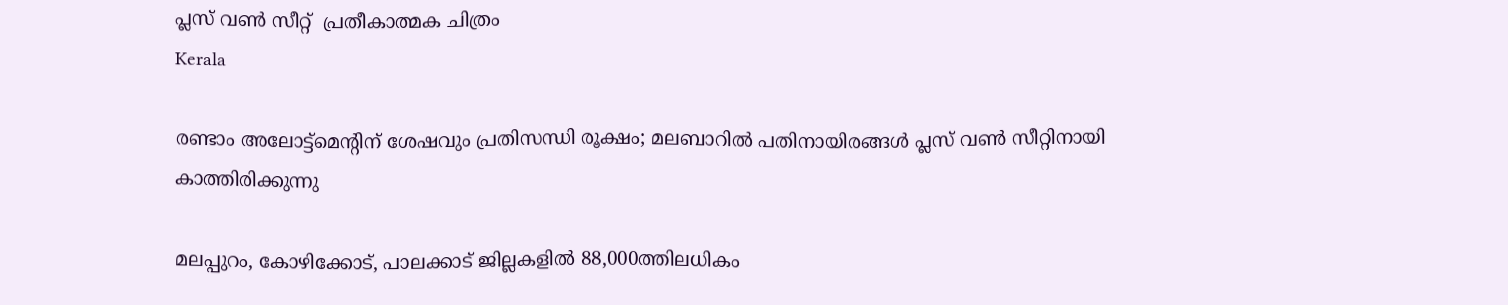പ്ലസ് വണ്‍ സീറ്റ്  പ്രതീകാത്മക ചിത്രം
Kerala

രണ്ടാം അലോട്ട്മെന്റിന് ശേഷവും പ്രതിസന്ധി രൂക്ഷം; മലബാറിൽ പതിനായിരങ്ങൾ പ്ലസ് വൺ സീറ്റിനായി കാത്തിരിക്കുന്നു

മലപ്പുറം, കോഴിക്കോട്, പാലക്കാട് ജില്ലകളിൽ 88,000ത്തിലധികം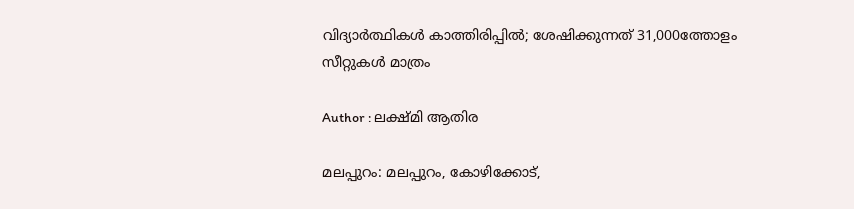വിദ്യാർത്ഥികൾ കാത്തിരിപ്പിൽ; ശേഷിക്കുന്നത് 31,000ത്തോളം സീറ്റുകൾ മാത്രം

Author : ലക്ഷ്മി ആതിര

മലപ്പുറം: മലപ്പുറം, കോഴിക്കോട്,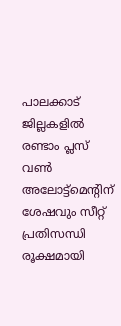പാലക്കാട് ജില്ലകളിൽ രണ്ടാം പ്ലസ് വൺ അലോട്ട്മെന്റിന് ശേഷവും സീറ്റ് പ്രതിസന്ധി രൂക്ഷമായി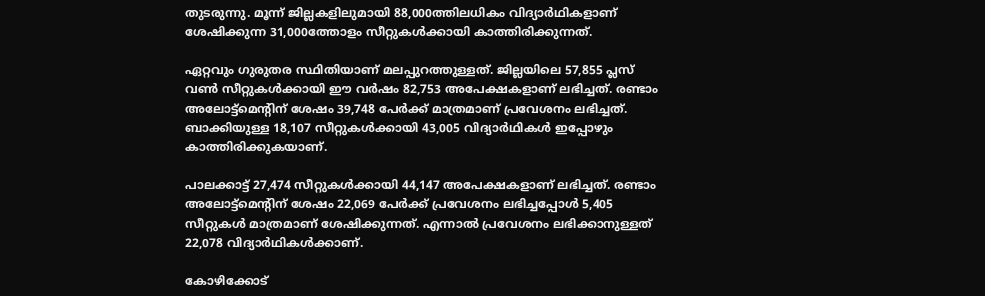തുടരുന്നു. മൂന്ന് ജില്ലകളിലുമായി 88,000ത്തിലധികം വിദ്യാർഥികളാണ് ശേഷിക്കുന്ന 31,000ത്തോളം സീറ്റുകൾക്കായി കാത്തിരിക്കുന്നത്.

ഏറ്റവും ഗുരുതര സ്ഥിതിയാണ് മലപ്പുറത്തുള്ളത്. ജില്ലയിലെ 57,855 പ്ലസ് വൺ സീറ്റുകൾക്കായി ഈ വർഷം 82,753 അപേക്ഷകളാണ് ലഭിച്ചത്. രണ്ടാം അലോട്ട്മെന്റിന് ശേഷം 39,748 പേർക്ക് മാത്രമാണ് പ്രവേശനം ലഭിച്ചത്. ബാക്കിയുള്ള 18,107 സീറ്റുകൾക്കായി 43,005 വിദ്യാർഥികൾ ഇപ്പോഴും കാത്തിരിക്കുകയാണ്.

പാലക്കാട്ട് 27,474 സീറ്റുകൾക്കായി 44,147 അപേക്ഷകളാണ് ലഭിച്ചത്. രണ്ടാം അലോട്ട്മെന്റിന് ശേഷം 22,069 പേർക്ക് പ്രവേശനം ലഭിച്ചപ്പോൾ 5,405 സീറ്റുകൾ മാത്രമാണ് ശേഷിക്കുന്നത്. എന്നാൽ പ്രവേശനം ലഭിക്കാനുള്ളത് 22,078 വിദ്യാർഥികൾക്കാണ്.

കോഴിക്കോട്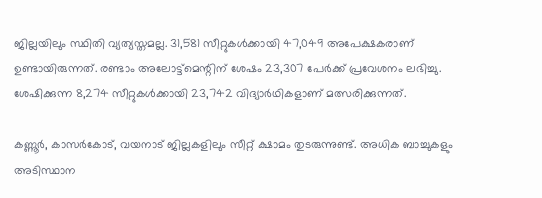ജില്ലയിലും സ്ഥിതി വ്യത്യസ്തമല്ല. 31,581 സീറ്റുകൾക്കായി 47,049 അപേക്ഷകരാണ് ഉണ്ടായിരുന്നത്. രണ്ടാം അലോട്ട്മെന്റിന് ശേഷം 23,307 പേർക്ക് പ്രവേശനം ലഭിച്ചു. ശേഷിക്കുന്ന 8,274 സീറ്റുകൾക്കായി 23,742 വിദ്യാർഥികളാണ് മത്സരിക്കുന്നത്.

കണ്ണൂർ, കാസർകോട്, വയനാട് ജില്ലകളിലും സീറ്റ് ക്ഷാമം തുടരുന്നുണ്ട്. അധിക ബാച്ചുകളും അടിസ്ഥാന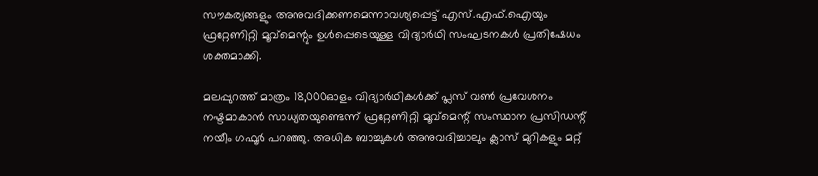സൗകര്യങ്ങളും അനുവദിക്കണമെന്നാവശ്യപ്പെട്ട് എസ്.എഫ്.ഐയും ഫ്രറ്റേണിറ്റി മൂവ്മെന്റും ഉൾപ്പെടെയുള്ള വിദ്യാർഥി സംഘടനകൾ പ്രതിഷേധം ശക്തമാക്കി.

മലപ്പുറത്ത് മാത്രം 18,000ഓളം വിദ്യാർഥികൾക്ക് പ്ലസ് വൺ പ്രവേശനം നഷ്ടമാകാൻ സാധ്യതയുണ്ടെന്ന് ഫ്രറ്റേണിറ്റി മൂവ്മെന്റ് സംസ്ഥാന പ്രസിഡന്റ് നയീം ഗഫൂർ പറഞ്ഞു. അധിക ബാച്ചുകൾ അനുവദിച്ചാലും ക്ലാസ് മുറികളും മറ്റ്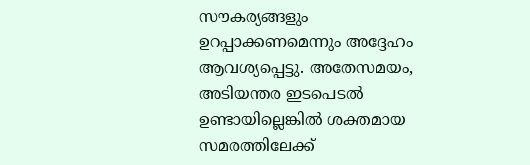സൗകര്യങ്ങളും ഉറപ്പാക്കണമെന്നും അദ്ദേഹം ആവശ്യപ്പെട്ടു. അതേസമയം, അടിയന്തര ഇടപെടൽ ഉണ്ടായില്ലെങ്കിൽ ശക്തമായ സമരത്തിലേക്ക്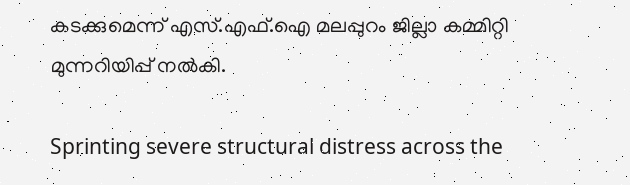കടക്കുമെന്ന് എസ്.എഫ്.ഐ മലപ്പുറം ജില്ലാ കമ്മിറ്റി മുന്നറിയിപ്പ് നൽകി.

Sprinting severe structural distress across the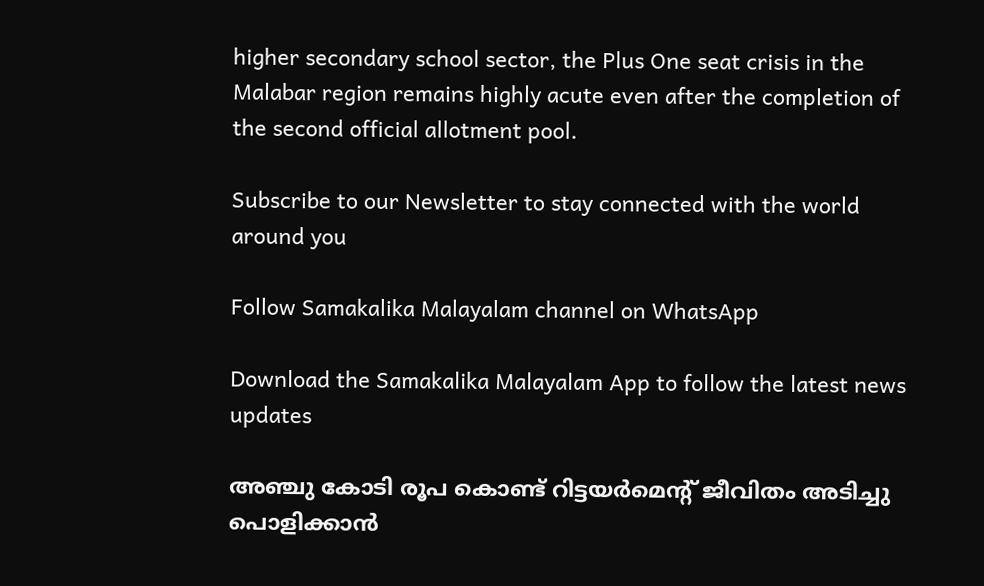higher secondary school sector, the Plus One seat crisis in the Malabar region remains highly acute even after the completion of the second official allotment pool.

Subscribe to our Newsletter to stay connected with the world around you

Follow Samakalika Malayalam channel on WhatsApp

Download the Samakalika Malayalam App to follow the latest news updates

അഞ്ചു കോടി രൂപ കൊണ്ട് റിട്ടയര്‍മെന്റ് ജീവിതം അടിച്ചു പൊളിക്കാന്‍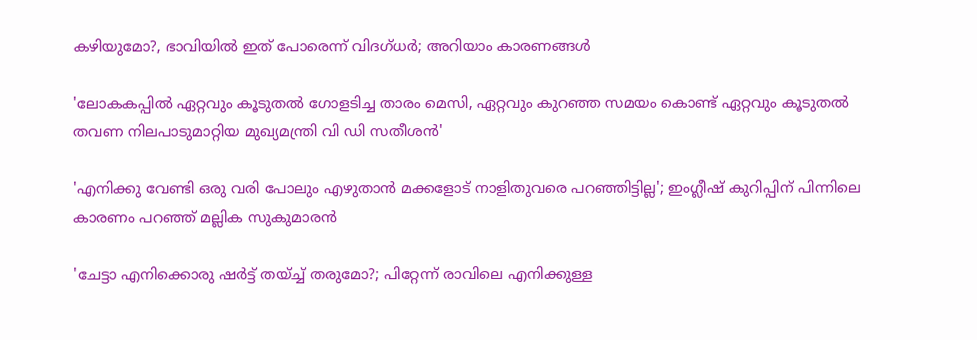കഴിയുമോ?, ഭാവിയില്‍ ഇത് പോരെന്ന് വിദഗ്ധര്‍; അറിയാം കാരണങ്ങള്‍

'ലോകകപ്പില്‍ ഏറ്റവും കൂടുതല്‍ ഗോളടിച്ച താരം മെസി, ഏറ്റവും കുറഞ്ഞ സമയം കൊണ്ട് ഏറ്റവും കൂടുതല്‍ തവണ നിലപാടുമാറ്റിയ മുഖ്യമന്ത്രി വി ഡി സതീശന്‍'

'എനിക്കു വേണ്ടി ഒരു വരി പോലും എഴുതാൻ മക്കളോട് നാളിതുവരെ പറഞ്ഞിട്ടില്ല'; ഇംഗ്ലീഷ് കുറിപ്പിന് പിന്നിലെ കാരണം പറഞ്ഞ് മല്ലിക സുകുമാരൻ

'ചേട്ടാ എനിക്കൊരു ഷര്‍ട്ട് തയ്ച്ച് തരുമോ?; പിറ്റേന്ന് രാവിലെ എനിക്കുള്ള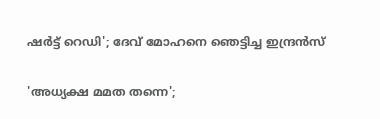ഷര്‍ട്ട് റെഡി'; ദേവ് മോഹനെ ഞെട്ടിച്ച ഇന്ദ്രന്‍സ്

'അധ്യക്ഷ മമത തന്നെ';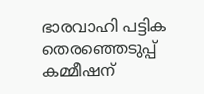ഭാരവാഹി പട്ടിക തെരഞ്ഞെടുപ്പ് കമ്മീഷന്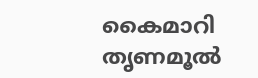കൈമാറി തൃണമൂല്‍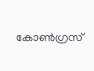കോണ്‍ഗ്രസ്